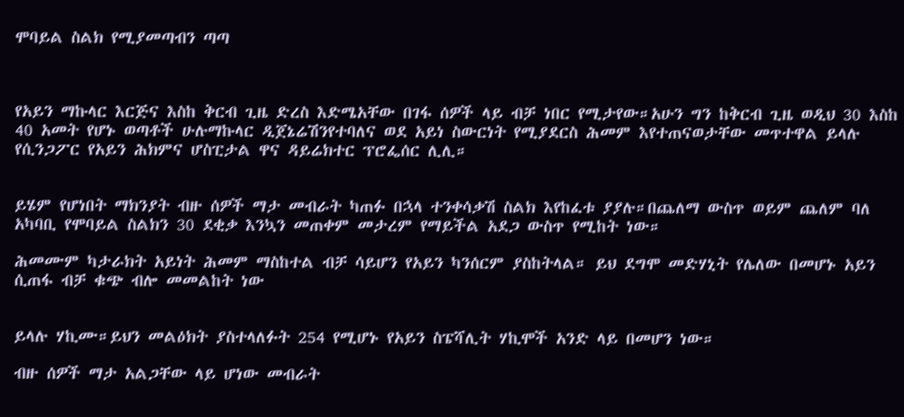ሞባይል ስልክ የሚያመጣብን ጣጣ



የአይን ማኩላር እርጅና እስከ ቅርብ ጊዜ ድረስ እድሜአቸው በገፋ ሰዎች ላይ ብቻ ነበር የሚታየው።አሁን ግን ከቅርብ ጊዜ ወዲህ 30 እስከ 40 አመት የሆኑ ወጣቶች ሁሉማኩላር ዲጀኔሬሽንየተባለና ወደ አይነ ስውርነት የሚያደርስ ሕመም እየተጠናወታቸው መጥተዋል ይላሉ የሲንጋፖር የአይን ሕክምና ሆስፒታል ዋና ዳይሬክተር ፕሮፌሰር ሊሊ።


ይሄም የሆነበት ማክንያት ብዙ ሰዎች ማታ መብራት ካጠፉ በኋላ ተንቀሳቃሽ ስልክ እየከፈቱ ያያሉ።በጨለማ ውስጥ ወይም ጨለም ባለ አካባቢ የሞባይል ስልክን 30 ደቂቃ እንኳን መጠቀም መታረም የማይችል አደጋ ውስጥ የሚከት ነው።

ሕመሙም ካታራክት አይነት ሕመም ማስከተል ብቻ ሳይሆን የአይን ካንሰርም ያስከትላል። ይህ ደግሞ መድሃኒት የሌለው በመሆኑ አይን ሲጠፋ ብቻ ቁጭ ብሎ መመልከት ነው


ይላሉ ሃኪሙ።ይህን መልዕክት ያስተላለፉት 254 የሚሆኑ የአይን ስፔሻሊት ሃኪሞች አንድ ላይ በመሆን ነው።

ብዙ ሰዎች ማታ አልጋቸው ላይ ሆነው መብራት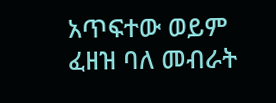አጥፍተው ወይም ፈዘዝ ባለ መብራት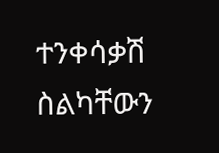ተንቀሳቃሽ ስልካቸውን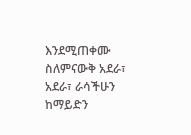እንደሚጠቀሙ ስለምናውቅ አደራ፣ አደራ፣ ራሳችሁን ከማይድን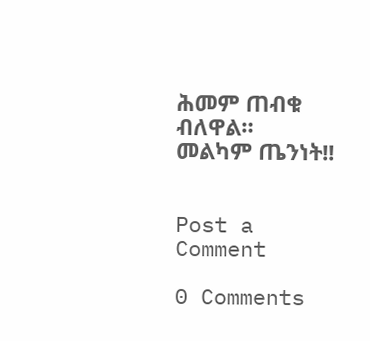ሕመም ጠብቁ ብለዋል።
መልካም ጤንነት!!


Post a Comment

0 Comments